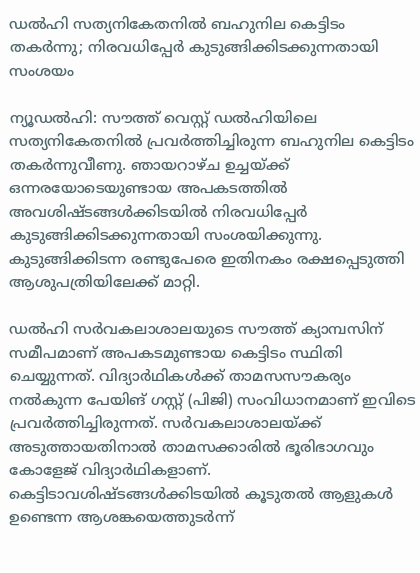ഡൽഹി സത്യനികേതനിൽ ബഹുനില കെട്ടിടം തകർന്നു; നിരവധിപ്പേർ കുടുങ്ങിക്കിടക്കുന്നതായി സംശയം

ന്യൂഡൽഹി: സൗത്ത് വെസ്റ്റ് ഡൽഹിയിലെ സത്യനികേതനിൽ പ്രവർത്തിച്ചിരുന്ന ബഹുനില കെട്ടിടം തകർന്നുവീണു. ഞായറാഴ്ച ഉച്ചയ്ക്ക് ഒന്നരയോടെയുണ്ടായ അപകടത്തിൽ അവശിഷ്ടങ്ങൾക്കിടയിൽ നിരവധിപ്പേർ കുടുങ്ങിക്കിടക്കുന്നതായി സംശയിക്കുന്നു. കുടുങ്ങിക്കിടന്ന രണ്ടുപേരെ ഇതിനകം രക്ഷപ്പെടുത്തി ആശുപത്രിയിലേക്ക് മാറ്റി.

ഡൽഹി സർവകലാശാലയുടെ സൗത്ത് ക്യാമ്പസിന് സമീപമാണ് അപകടമുണ്ടായ കെട്ടിടം സ്ഥിതി ചെയ്യുന്നത്. വിദ്യാർഥികൾക്ക് താമസസൗകര്യം നൽകുന്ന പേയിങ് ഗസ്റ്റ് (പിജി) സംവിധാനമാണ് ഇവിടെ പ്രവർത്തിച്ചിരുന്നത്. സർവകലാശാലയ്ക്ക് അടുത്തായതിനാൽ താമസക്കാരിൽ ഭൂരിഭാഗവും കോളേജ് വിദ്യാർഥികളാണ്. കെട്ടിടാവശിഷ്ടങ്ങൾക്കിടയിൽ കൂടുതൽ ആളുകൾ ഉണ്ടെന്ന ആശങ്കയെത്തുടർന്ന്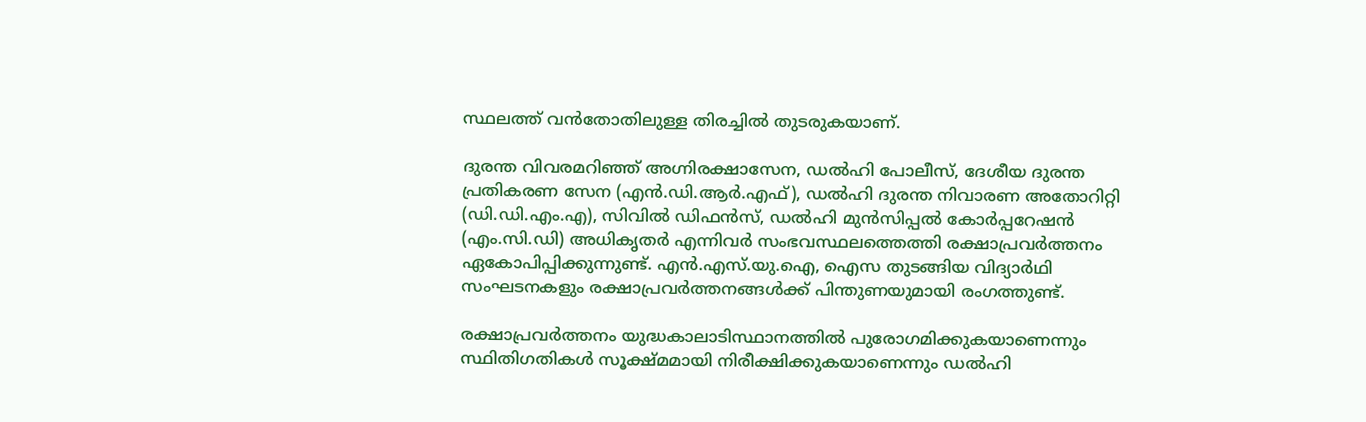സ്ഥലത്ത് വൻതോതിലുള്ള തിരച്ചിൽ തുടരുകയാണ്.

ദുരന്ത വിവരമറിഞ്ഞ് അഗ്നിരക്ഷാസേന, ഡൽഹി പോലീസ്, ദേശീയ ദുരന്ത പ്രതികരണ സേന (എൻ.ഡി.ആർ.എഫ്), ഡൽഹി ദുരന്ത നിവാരണ അതോറിറ്റി (ഡി.ഡി.എം.എ), സിവിൽ ഡിഫൻസ്, ഡൽഹി മുൻസിപ്പൽ കോർപ്പറേഷൻ (എം.സി.ഡി) അധികൃതർ എന്നിവർ സംഭവസ്ഥലത്തെത്തി രക്ഷാപ്രവർത്തനം ഏകോപിപ്പിക്കുന്നുണ്ട്. എൻ.എസ്.യു.ഐ, ഐസ തുടങ്ങിയ വിദ്യാർഥി സംഘടനകളും രക്ഷാപ്രവർത്തനങ്ങൾക്ക് പിന്തുണയുമായി രംഗത്തുണ്ട്.

രക്ഷാപ്രവർത്തനം യുദ്ധകാലാടിസ്ഥാനത്തിൽ പുരോഗമിക്കുകയാണെന്നും സ്ഥിതിഗതികൾ സൂക്ഷ്മമായി നിരീക്ഷിക്കുകയാണെന്നും ഡൽഹി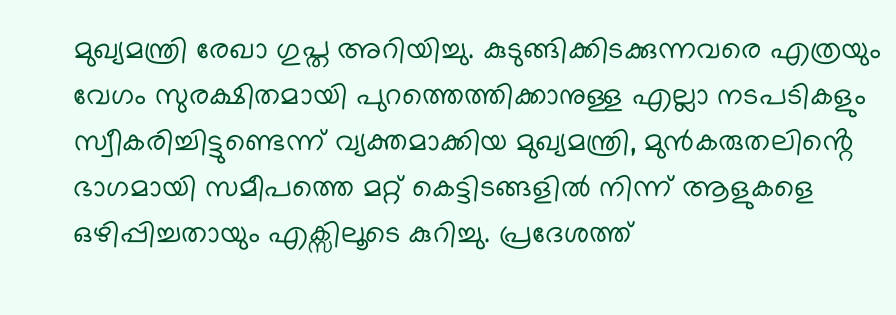മുഖ്യമന്ത്രി രേഖാ ഗുപ്ത അറിയിച്ചു. കുടുങ്ങിക്കിടക്കുന്നവരെ എത്രയും വേഗം സുരക്ഷിതമായി പുറത്തെത്തിക്കാനുള്ള എല്ലാ നടപടികളും സ്വീകരിച്ചിട്ടുണ്ടെന്ന് വ്യക്തമാക്കിയ മുഖ്യമന്ത്രി, മുൻകരുതലിൻ്റെ ഭാഗമായി സമീപത്തെ മറ്റ് കെട്ടിടങ്ങളിൽ നിന്ന് ആളുകളെ ഒഴിപ്പിച്ചതായും എക്സിലൂടെ കുറിച്ചു. പ്രദേശത്ത്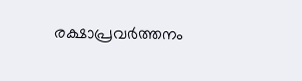രക്ഷാപ്രവർത്തനം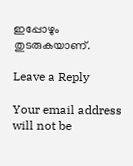ഇപ്പോഴും തുടരുകയാണ്.

Leave a Reply

Your email address will not be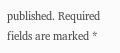published. Required fields are marked *